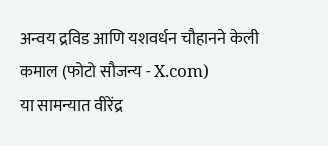अन्वय द्रविड आणि यशवर्धन चौहानने केली कमाल (फोटो सौजन्य - X.com)
या सामन्यात वीरेंद्र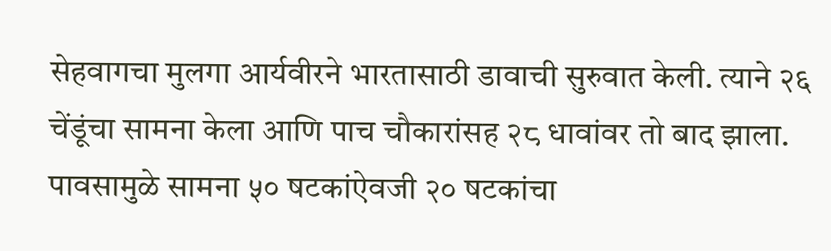सेहवागचा मुलगा आर्यवीरने भारतासाठी डावाची सुरुवात केली. त्याने २६ चेंडूंचा सामना केला आणि पाच चौकारांसह २८ धावांवर तो बाद झाला. पावसामुळे सामना ५० षटकांऐवजी २० षटकांचा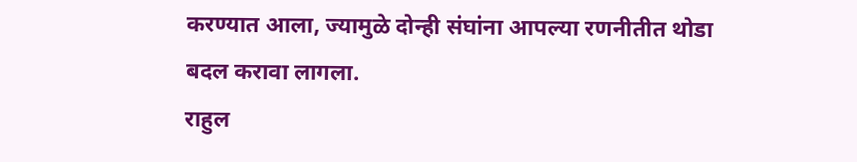करण्यात आला, ज्यामुळे दोन्ही संघांना आपल्या रणनीतीत थोडा बदल करावा लागला.
राहुल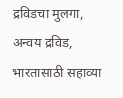द्रविडचा मुलगा, अन्वय द्रविड, भारतासाठी सहाव्या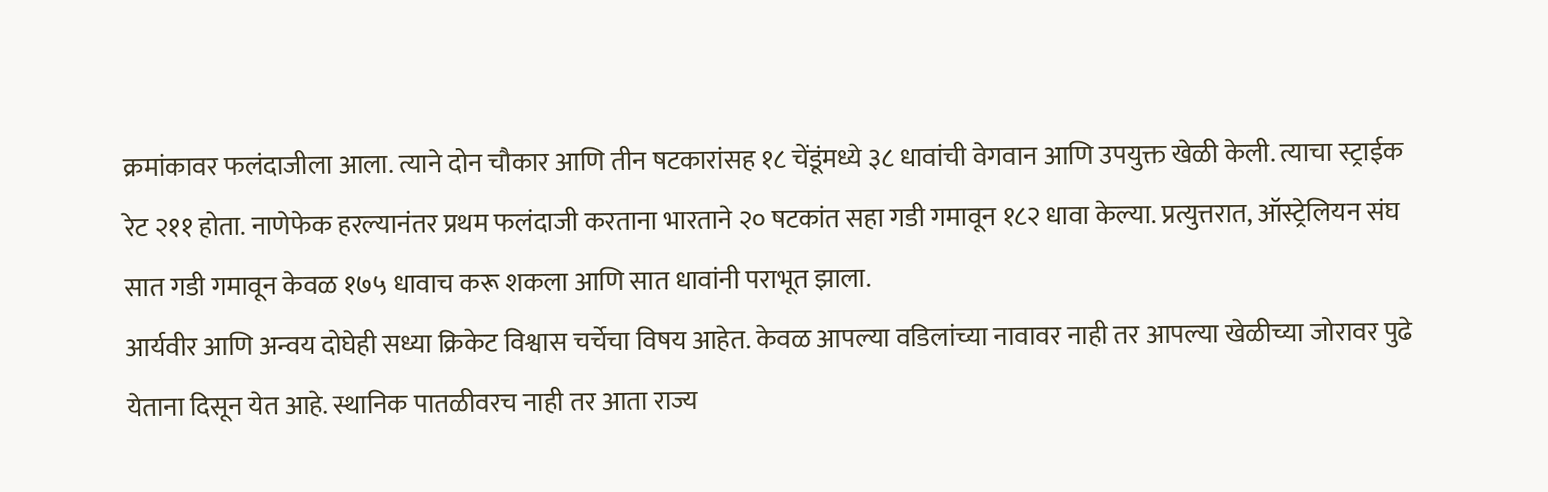क्रमांकावर फलंदाजीला आला. त्याने दोन चौकार आणि तीन षटकारांसह १८ चेंडूंमध्ये ३८ धावांची वेगवान आणि उपयुक्त खेळी केली. त्याचा स्ट्राईक रेट २११ होता. नाणेफेक हरल्यानंतर प्रथम फलंदाजी करताना भारताने २० षटकांत सहा गडी गमावून १८२ धावा केल्या. प्रत्युत्तरात, ऑस्ट्रेलियन संघ सात गडी गमावून केवळ १७५ धावाच करू शकला आणि सात धावांनी पराभूत झाला.
आर्यवीर आणि अन्वय दोघेही सध्या क्रिकेट विश्वास चर्चेचा विषय आहेत. केवळ आपल्या वडिलांच्या नावावर नाही तर आपल्या खेळीच्या जोरावर पुढे येताना दिसून येत आहे. स्थानिक पातळीवरच नाही तर आता राज्य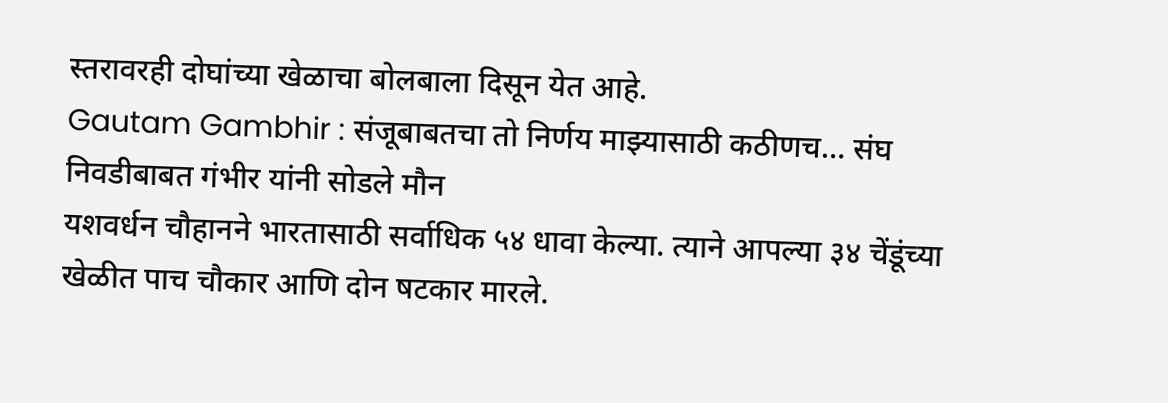स्तरावरही दोघांच्या खेळाचा बोलबाला दिसून येत आहे.
Gautam Gambhir : संजूबाबतचा तो निर्णय माझ्यासाठी कठीणच… संघ निवडीबाबत गंभीर यांनी सोडले मौन
यशवर्धन चौहानने भारतासाठी सर्वाधिक ५४ धावा केल्या. त्याने आपल्या ३४ चेंडूंच्या खेळीत पाच चौकार आणि दोन षटकार मारले.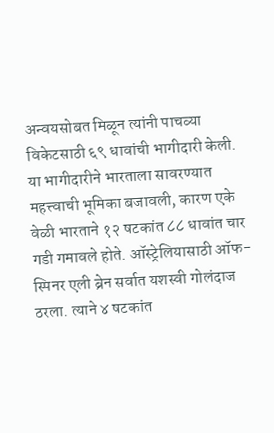अन्वयसोबत मिळून त्यांनी पाचव्या विकेटसाठी ६९ धावांची भागीदारी केली. या भागीदारीने भारताला सावरण्यात महत्त्वाची भूमिका बजावली, कारण एके वेळी भारताने १२ षटकांत ८८ धावांत चार गडी गमावले होते. ऑस्ट्रेलियासाठी ऑफ-स्पिनर एली ब्रेन सर्वात यशस्वी गोलंदाज ठरला. त्याने ४ षटकांत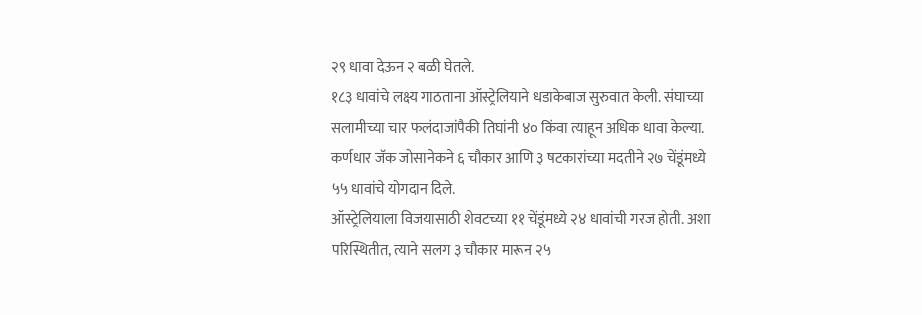२९ धावा देऊन २ बळी घेतले.
१८३ धावांचे लक्ष्य गाठताना ऑस्ट्रेलियाने धडाकेबाज सुरुवात केली. संघाच्या सलामीच्या चार फलंदाजांपैकी तिघांनी ४० किंवा त्याहून अधिक धावा केल्या. कर्णधार जॅक जोसानेकने ६ चौकार आणि ३ षटकारांच्या मदतीने २७ चेंडूंमध्ये ५५ धावांचे योगदान दिले.
ऑस्ट्रेलियाला विजयासाठी शेवटच्या ११ चेंडूंमध्ये २४ धावांची गरज होती. अशा परिस्थितीत, त्याने सलग ३ चौकार मारून २५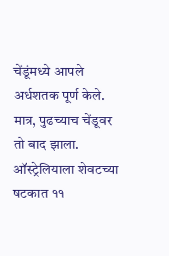चेंडूंमध्ये आपले अर्धशतक पूर्ण केले. मात्र, पुढच्याच चेंडूवर तो बाद झाला. ऑस्ट्रेलियाला शेवटच्या षटकात ११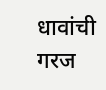धावांची गरज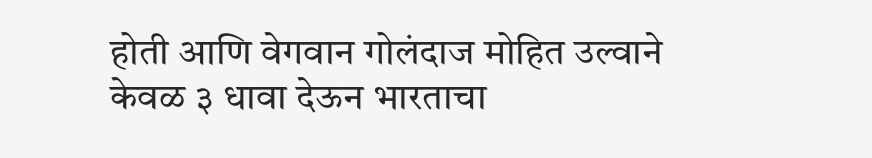होती आणि वेगवान गोलंदाज मोहित उल्वाने केवळ ३ धावा देऊन भारताचा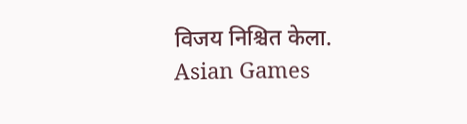विजय निश्चित केला.
Asian Games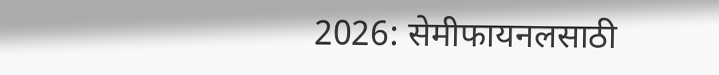2026: सेमीफायनलसाठी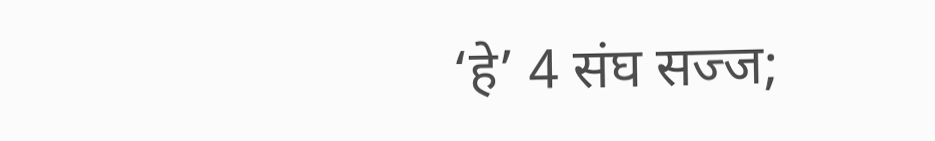‘हे’ 4 संघ सज्ज;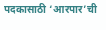पदकासाठी ‘आरपार’ची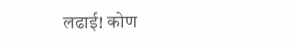लढाई! कोण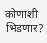कोणाशी भिडणार?